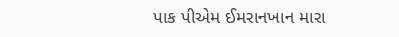પાક પીએમ ઈમરાનખાન મારા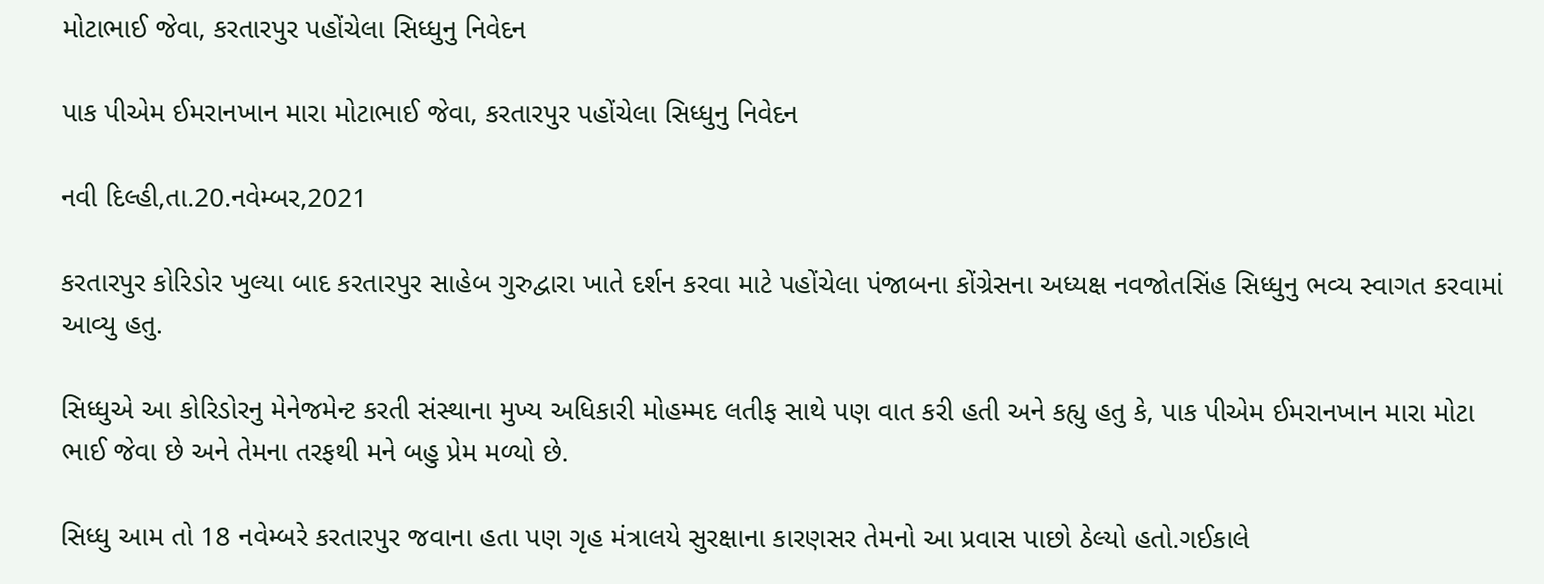મોટાભાઈ જેવા, કરતારપુર પહોંચેલા સિધ્ધુનુ નિવેદન

પાક પીએમ ઈમરાનખાન મારા મોટાભાઈ જેવા, કરતારપુર પહોંચેલા સિધ્ધુનુ નિવેદન

નવી દિલ્હી,તા.20.નવેમ્બર,2021

કરતારપુર કોરિડોર ખુલ્યા બાદ કરતારપુર સાહેબ ગુરુદ્વારા ખાતે દર્શન કરવા માટે પહોંચેલા પંજાબના કોંગ્રેસના અધ્યક્ષ નવજોતસિંહ સિધ્ધુનુ ભવ્ય સ્વાગત કરવામાં આવ્યુ હતુ.

સિધ્ધુએ આ કોરિડોરનુ મેનેજમેન્ટ કરતી સંસ્થાના મુખ્ય અધિકારી મોહમ્મદ લતીફ સાથે પણ વાત કરી હતી અને કહ્યુ હતુ કે, પાક પીએમ ઈમરાનખાન મારા મોટા ભાઈ જેવા છે અને તેમના તરફથી મને બહુ પ્રેમ મળ્યો છે.

સિધ્ધુ આમ તો 18 નવેમ્બરે કરતારપુર જવાના હતા પણ ગૃહ મંત્રાલયે સુરક્ષાના કારણસર તેમનો આ પ્રવાસ પાછો ઠેલ્યો હતો.ગઈકાલે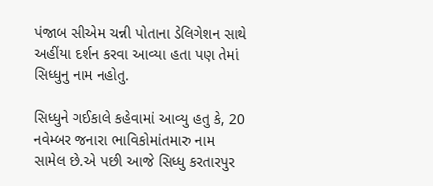પંજાબ સીએમ ચન્ની પોતાના ડેલિગેશન સાથે અહીંયા દર્શન કરવા આવ્યા હતા પણ તેમાં સિધ્ધુનુ નામ નહોતુ.

સિધ્ધુને ગઈકાલે કહેવામાં આવ્યુ હતુ કે, 20 નવેમ્બર જનારા ભાવિકોમાંતમારુ નામ સામેલ છે.એ પછી આજે સિધ્ધુ કરતારપુર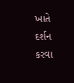ખાતે દર્શન કરવા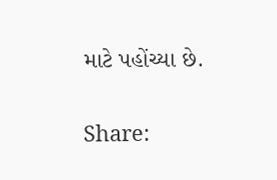માટે પહોંચ્યા છે.

Share: